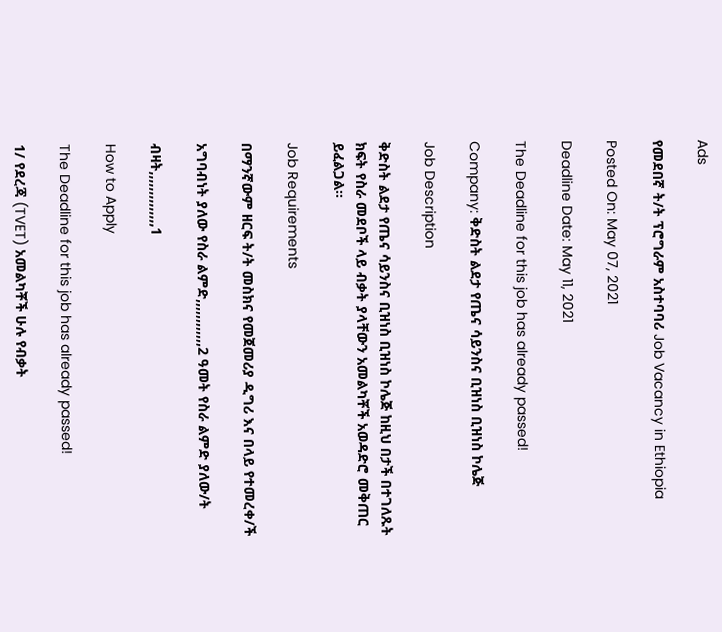Ads

የመደበኛ ት/ት ፕሮግራም አስተባባሪ Job Vacancy in Ethiopia

Posted On: May 07, 2021

Deadline Date: May 11, 2021

The Deadline for this job has already passed!

Company: ቅድስት ልደታ የጤና ሳይንስና ቢዝነስ ቢዝነስ ኮሌጅ

Job Description

ቅድስት ልደታ የጤና ሳይንስና ቢዝነስ ቢዝነስ ኮሌጅ ከዚህ በታች በተገለጹት ክፍት የስራ መደቦች ላይ ብቃት ያላቸውን አመልካቾች አወዳድሮ መቅጠር ይፈልጋል፡፡

Job Requirements

በማንኛውም ዘርፍ ት/ት መስክና የመጀመሪያ ዲግሪ እና በላይ የተመረቀ/ች

አግባብነት ያለው የስራ ልምድ,,,,,,,,,,,,2 ዓመት የስራ ልምድ ያለው/ት

ብዛት,,,,,,,,,,,,,,1

How to Apply

The Deadline for this job has already passed!

1/ የደረጃ (TVET) አመልካቾች ሁሉ የብቃት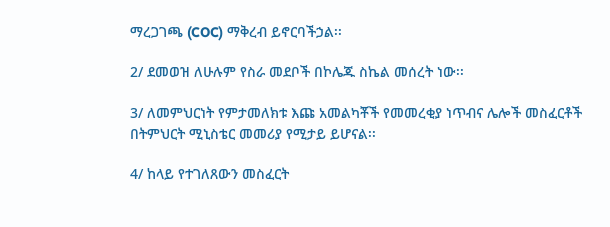ማረጋገጫ (COC) ማቅረብ ይኖርባችኃል፡፡

2/ ደመወዝ ለሁሉም የስራ መደቦች በኮሌጁ ስኬል መሰረት ነው፡፡

3/ ለመምህርነት የምታመለክቱ እጩ አመልካቾች የመመረቂያ ነጥብና ሌሎች መስፈርቶች በትምህርት ሚኒስቴር መመሪያ የሚታይ ይሆናል፡፡

4/ ከላይ የተገለጸውን መስፈርት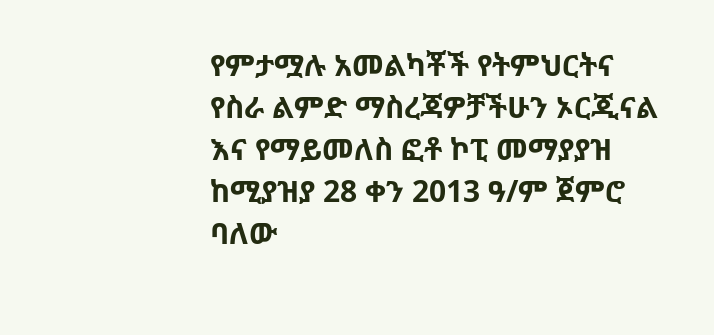የምታሟሉ አመልካቾች የትምህርትና የስራ ልምድ ማስረጃዎቻችሁን ኦርጂናል እና የማይመለስ ፎቶ ኮፒ መማያያዝ ከሚያዝያ 28 ቀን 2013 ዓ/ም ጀምሮ ባለው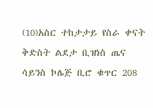(10)አስር ተከታታይ የስራ ቀናት ቅድስት ልደታ ቢዝነስ ጤና ሳይንስ ኮሌጅ ቢሮ ቁጥር 208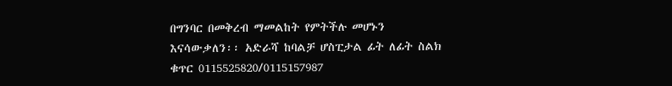በግንባር በመቅረብ ማመልከት የምትችሉ መሆኑን  እናሳውቃለን፡፡ አድራሻ ከባልቻ ሆስፒታል ፊት ለፊት ስልክ ቁጥር 0115525820/0115157987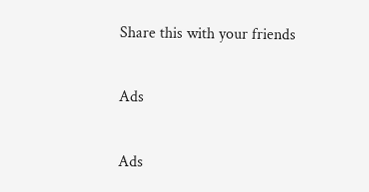Share this with your friends

Ads

Ads